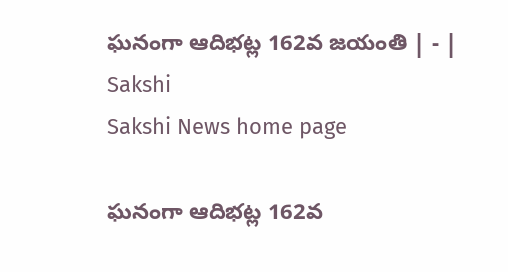ఘనంగా ఆదిభట్ల 162వ జయంతి | - | Sakshi
Sakshi News home page

ఘనంగా ఆదిభట్ల 162వ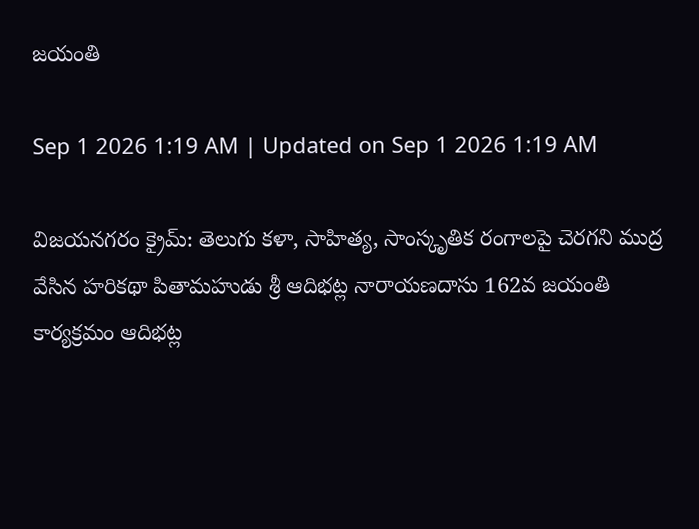జయంతి

Sep 1 2026 1:19 AM | Updated on Sep 1 2026 1:19 AM

విజయనగరం క్రైమ్‌: తెలుగు కళా, సాహిత్య, సాంస్కృతిక రంగాలపై చెరగని ముద్ర వేసిన హరికథా పితామహుడు శ్రీ ఆదిభట్ల నారాయణదాసు 162వ జయంతి కార్యక్రమం ఆదిభట్ల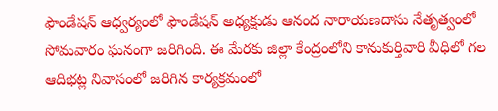ఫౌండేషన్‌ ఆధ్వర్యంలో ఫౌండేషన్‌ అధ్యక్షుడు ఆనంద నారాయణదాసు నేతృత్వంలో సోమవారం ఘనంగా జరిగింది. ఈ మేరకు జిల్లా కేంద్రంలోని కానుకుర్తివారి వీధిలో గల ఆదిభట్ల నివాసంలో జరిగిన కార్యక్రమంలో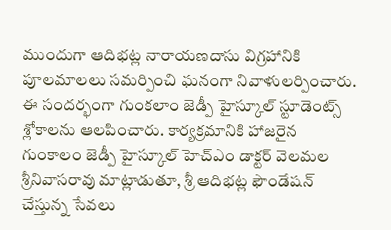ముందుగా ఆదిభట్ల నారాయణదాసు విగ్రహానికి పూలమాలలు సమర్పించి ఘనంగా నివాళులర్పించారు. ఈ సందర్భంగా గుంకలాం జెడ్పీ హైస్కూల్‌ స్టూడెంట్స్‌ శ్లోకాలను ఆలపించారు. కార్యక్రమానికి హాజరైన గుంకాలం జెడ్పీ హైస్కూల్‌ హెచ్‌ఎం డాక్టర్‌ వెలమల శ్రీనివాసరావు మాట్లాడుతూ, శ్రీ ఆదిభట్ల ఫౌండేషన్‌ చేస్తున్న సేవలు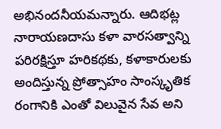అభినందనీయమన్నారు. ఆదిభట్ల నారాయణదాసు కళా వారసత్వాన్ని పరిరక్షిస్తూ హరికథకు, కళాకారులకు అందిస్తున్న ప్రోత్సాహం సాంస్కృతిక రంగానికి ఎంతో విలువైన సేవ అని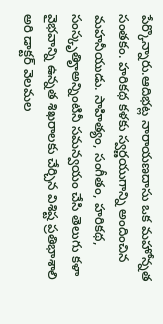పేర్కొన్నారు.ఆదిభట్ల నారాయణదాసు ఒక మహోన్నత సంతకం. హరికథ కళకు స్వర్ణయుగాన్ని అందించిన మహనీయుడు. సాహిత్యం, సంగీతం, హరికథ, సంస్కృతిౄఅన్నింటినీ సమన్వయం చేసి తెలుగు కళా వైభవాన్ని ఉన్నత శిఖరాలకు చేర్చిన విశిష్ట ప్రతిభాశాలి అరి డాక్టర్‌ వెలమల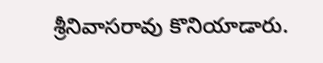శ్రీనివాసరావు కొనియాడారు.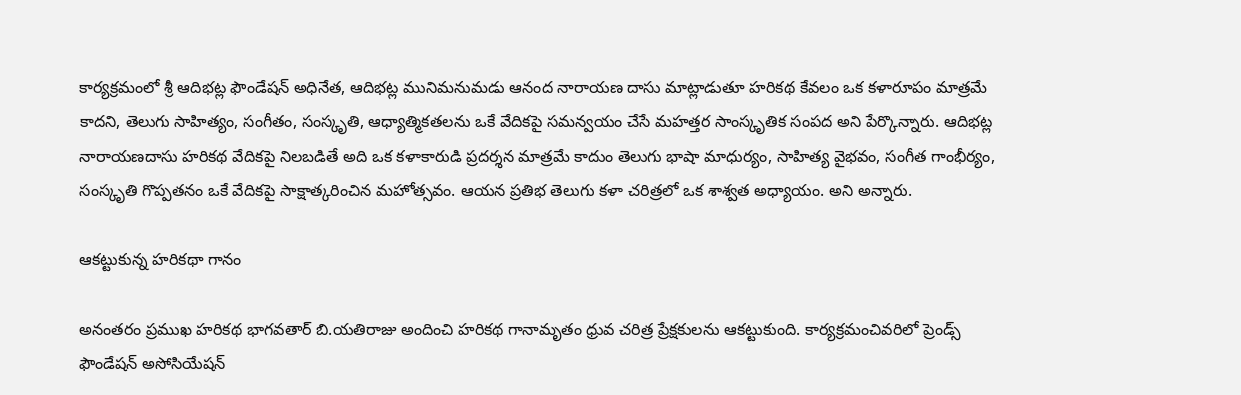కార్యక్రమంలో శ్రీ ఆదిభట్ల ఫౌండేషన్‌ అధినేత, ఆదిభట్ల మునిమనుమడు ఆనంద నారాయణ దాసు మాట్లాడుతూ హరికథ కేవలం ఒక కళారూపం మాత్రమే కాదని, తెలుగు సాహిత్యం, సంగీతం, సంస్కృతి, ఆధ్యాత్మికతలను ఒకే వేదికపై సమన్వయం చేసే మహత్తర సాంస్కృతిక సంపద అని పేర్కొన్నారు. ఆదిభట్ల నారాయణదాసు హరికథ వేదికపై నిలబడితే అది ఒక కళాకారుడి ప్రదర్శన మాత్రమే కాదుం తెలుగు భాషా మాధుర్యం, సాహిత్య వైభవం, సంగీత గాంభీర్యం, సంస్కృతి గొప్పతనం ఒకే వేదికపై సాక్షాత్కరించిన మహోత్సవం. ఆయన ప్రతిభ తెలుగు కళా చరిత్రలో ఒక శాశ్వత అధ్యాయం. అని అన్నారు.

ఆకట్టుకున్న హరికథా గానం

అనంతరం ప్రముఖ హరికథ భాగవతార్‌ బి.యతిరాజు అందించి హరికథ గానామృతం ధ్రువ చరిత్ర ప్రేక్షకులను ఆకట్టుకుంది. కార్యక్రమంచివరిలో ప్రెండ్స్‌ ఫౌండేషన్‌ అసోసియేషన్‌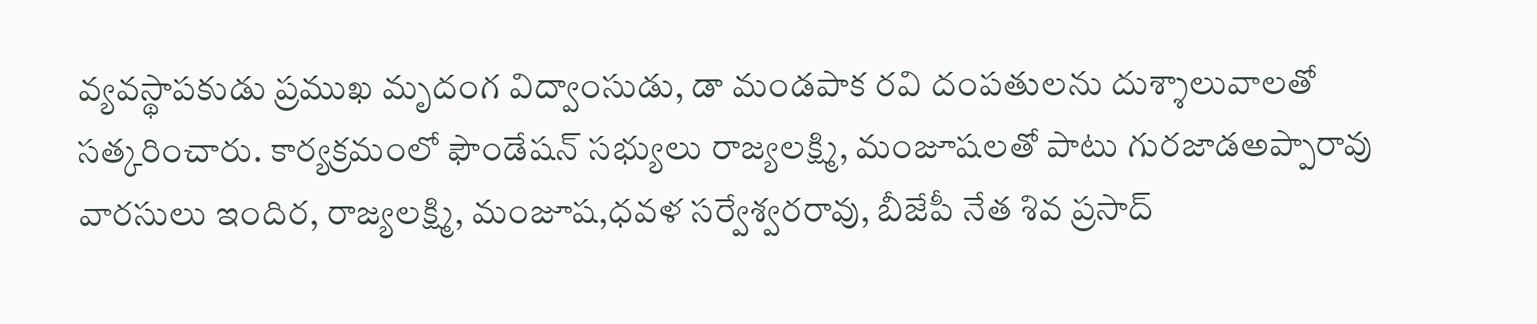వ్యవస్థాపకుడు ప్రముఖ మృదంగ విద్వాంసుడు, డా మండపాక రవి దంపతులను దుశ్శాలువాలతో సత్కరించారు. కార్యక్రమంలో ఫౌండేషన్‌ సభ్యులు రాజ్యలక్ష్మి, మంజూషలతో పాటు గురజాడఅప్పారావు వారసులు ఇందిర, రాజ్యలక్ష్మి, మంజూష,ధవళ సర్వేశ్వరరావు, బీజేపీ నేత శివ ప్రసాద్‌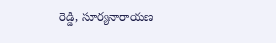రెడ్డి, సూర్యనారాయణ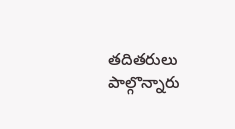తదితరులు పాల్గొన్నారు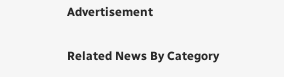Advertisement

Related News By Category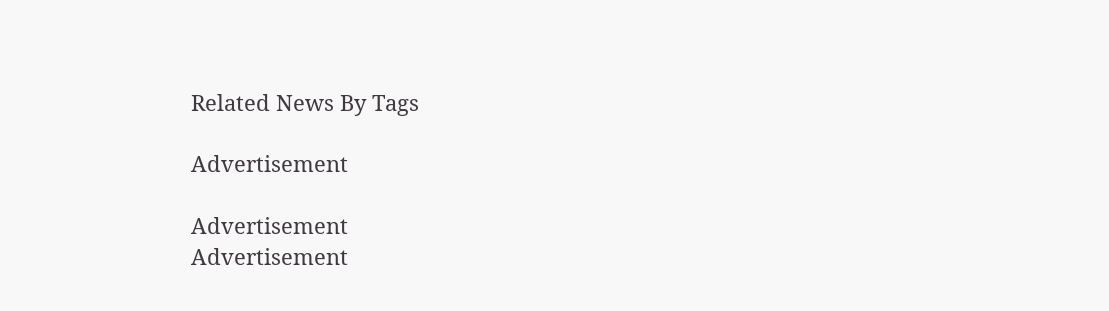Related News By Tags

Advertisement

Advertisement
Advertisement